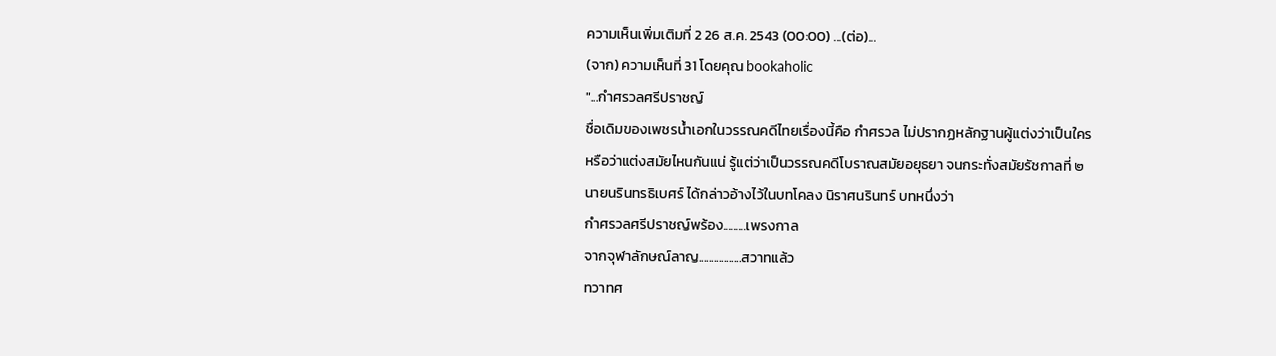ความเห็นเพิ่มเติมที่ 2 26 ส.ค. 2543 (00:00) ...(ต่อ)...
(จาก) ความเห็นที่ 31 โดยคุณ bookaholic
"...กำศรวลศรีปราชญ์
ชื่อเดิมของเพชรน้ำเอกในวรรณคดีไทยเรื่องนี้คือ กำศรวล ไม่ปรากฏหลักฐานผู้แต่งว่าเป็นใคร
หรือว่าแต่งสมัยไหนกันแน่ รู้แต่ว่าเป็นวรรณคดีโบราณสมัยอยุธยา จนกระทั่งสมัยรัชกาลที่ ๒
นายนรินทรธิเบศร์ ได้กล่าวอ้างไว้ในบทโคลง นิราศนรินทร์ บทหนึ่งว่า
กำศรวลศรีปราชญ์พร้อง.........เพรงกาล
จากจุฬาลักษณ์ลาญ.................สวาทแล้ว
ทวาทศ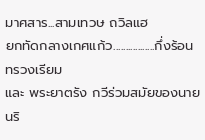มาศสาร...สามเทวษ ถวิลแฮ
ยกทัดกลางเกศแก้ว.................กึ่งร้อนทรวงเรียม
และ พระยาตรัง กวีร่วมสมัยของนายนริ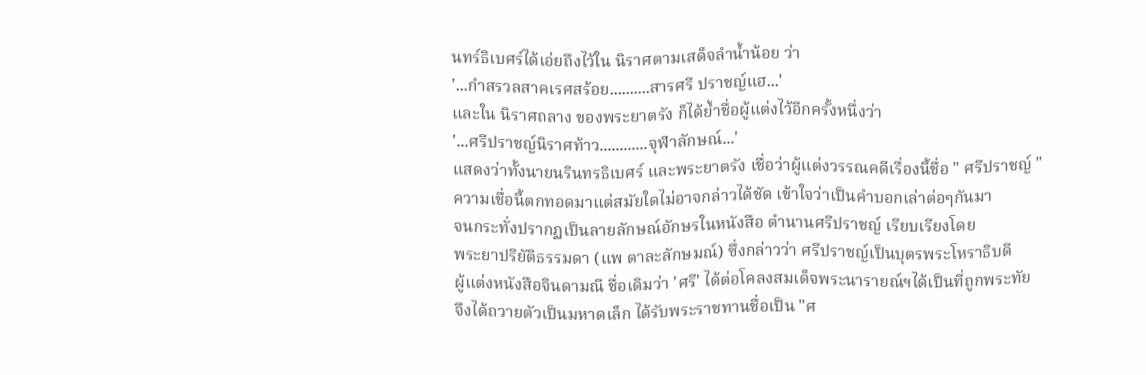นทร์ธิเบศร์ได้เอ่ยถึงไว้ใน นิราศตามเสด็จลำน้ำน้อย ว่า
'...กำสรวลสาคเรศสร้อย..........สารศรี ปราชญ์แฮ...'
และใน นิราศถลาง ของพระยาตรัง ก็ได้ย้ำชื่อผู้แต่งไว้อีกครั้งหนึ่งว่า
'...ศรีปราชญ์นิราศท้าว............จุฬาลักษณ์...'
แสดงว่าทั้งนายนรินทรธิเบศร์ และพระยาตรัง เชื่อว่าผู้แต่งวรรณคดีเรื่องนี้ชื่อ " ศรีปราชญ์ "
ความเชื่อนี้ตกทอดมาแต่สมัยใดไม่อาจกล่าวได้ชัด เข้าใจว่าเป็นคำบอกเล่าต่อๆกันมา
จนกระทั่งปรากฏเป็นลายลักษณ์อักษรในหนังสือ ตำนานศรีปราชญ์ เรียบเรียงโดย
พระยาปริยัติธรรมดา (แพ ตาละลักษมณ์) ซึ่งกล่าวว่า ศรีปราชญ์เป็นบุตรพระโหราธิบดี
ผู้แต่งหนังสือจินดามณี ชื่อเดิมว่า 'ศรี' ได้ต่อโคลงสมเด็จพระนารายณ์ฯได้เป็นที่ถูกพระทัย
จึงได้ถวายตัวเป็นมหาดเล็ก ได้รับพระราชทานชื่อเป็น "ศ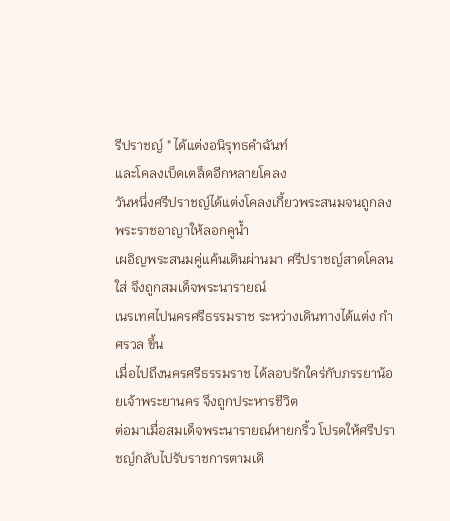รีปราชญ์ " ได้แต่งอนิรุทธคำฉันท์
และโคลงเบ็ดเตล็ดอีกหลายโคลง
วันหนึ่งศรีปราชญ์ได้แต่งโคลงเกี้ยวพระสนมจนถูกลงพระราชอาญาให้ลอกคูน้ำ
เผอิญพระสนมคู่แค้นเดินผ่านมา ศรีปราชญ์สาดโคลนใส่ จึงถูกสมเด็จพระนารายณ์
เนรเทศไปนครศรีธรรมราช ระหว่างเดินทางได้แต่ง กำศรวล ขึ้น
เมื่อไปถึงนครศรีธรรมราช ได้ลอบรักใคร่กับภรรยาน้อยเจ้าพระยานคร จึงถูกประหารชีวิต
ต่อมาเมื่อสมเด็จพระนารายณ์หายกริ้ว โปรดให้ศรีปราชญ์กลับไปรับราชการตามเดิ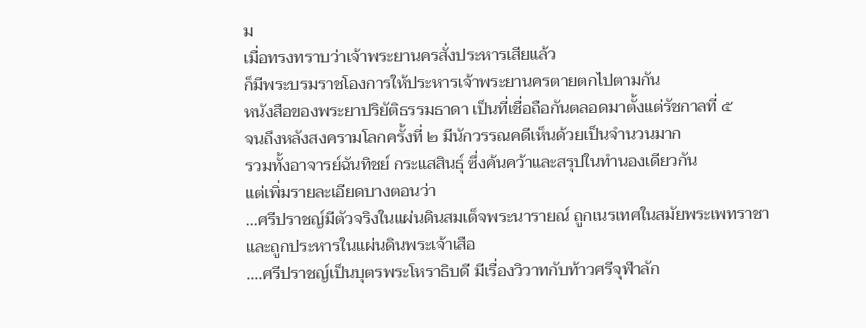ม
เมื่อทรงทราบว่าเจ้าพระยานครสั่งประหารเสียแล้ว
ก็มีพระบรมราชโองการให้ประหารเจ้าพระยานครตายตกไปตามกัน
หนังสือของพระยาปริยัติธรรมธาดา เป็นที่เชื่อถือกันตลอดมาตั้งแต่รัชกาลที่ ๕
จนถึงหลังสงครามโลกครั้งที่ ๒ มีนักวรรณคดีเห็นด้วยเป็นจำนวนมาก
รวมทั้งอาจารย์ฉันทิชย์ กระแสสินธุ์ ซึ่งค้นคว้าและสรุปในทำนองเดียวกัน
แต่เพิ่มรายละเอียดบางตอนว่า
...ศรีปราชญ์มีตัวจริงในแผ่นดินสมเด็จพระนารายณ์ ถูกเนรเทศในสมัยพระเพทราชา
และถูกประหารในแผ่นดินพระเจ้าเสือ
....ศรีปราชญ์เป็นบุตรพระโหราธิบดี มีเรื่องวิวาทกับท้าวศรีจุฬาลัก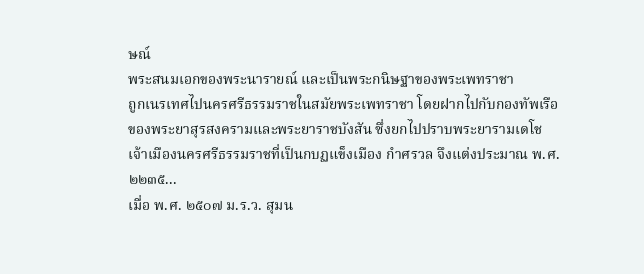ษณ์
พระสนมเอกของพระนารายณ์ และเป็นพระกนิษฐาของพระเพทราชา
ถูกเนรเทศไปนครศรีธรรมราชในสมัยพระเพทราชา โดยฝากไปกับกองทัพเรือ
ของพระยาสุรสงครามและพระยาราชบังสัน ซึ่งยกไปปราบพระยารามเดโช
เจ้าเมืองนครศรีธรรมราชที่เป็นกบฏแข็งเมือง กำศรวล จึงแต่งประมาณ พ.ศ. ๒๒๓๕...
เมื่อ พ.ศ. ๒๕๐๗ ม.ร.ว. สุมน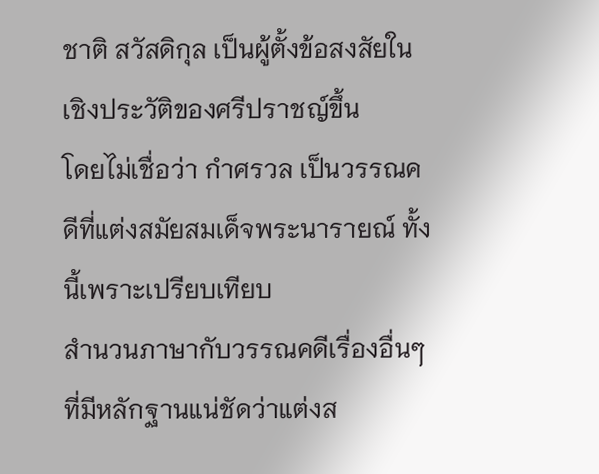ชาติ สวัสดิกุล เป็นผู้ตั้งข้อสงสัยในเชิงประวัติของศรีปราชญ์ขึ้น
โดยไม่เชื่อว่า กำศรวล เป็นวรรณคดีที่แต่งสมัยสมเด็จพระนารายณ์ ทั้งนี้เพราะเปรียบเทียบ
สำนวนภาษากับวรรณคดีเรื่องอื่นๆ ที่มีหลักฐานแน่ชัดว่าแต่งส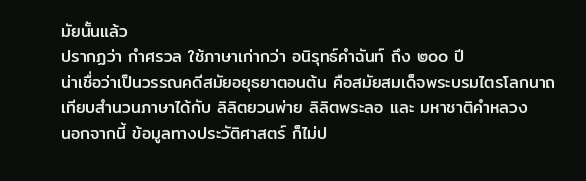มัยนั้นแล้ว
ปรากฏว่า กำศรวล ใช้ภาษาเก่ากว่า อนิรุทธ์คำฉันท์ ถึง ๒๐๐ ปี
น่าเชื่อว่าเป็นวรรณคดีสมัยอยุธยาตอนต้น คือสมัยสมเด็จพระบรมไตรโลกนาถ
เทียบสำนวนภาษาได้กับ ลิลิตยวนพ่าย ลิลิตพระลอ และ มหาชาติคำหลวง
นอกจากนี้ ข้อมูลทางประวัติศาสตร์ ก็ไม่ป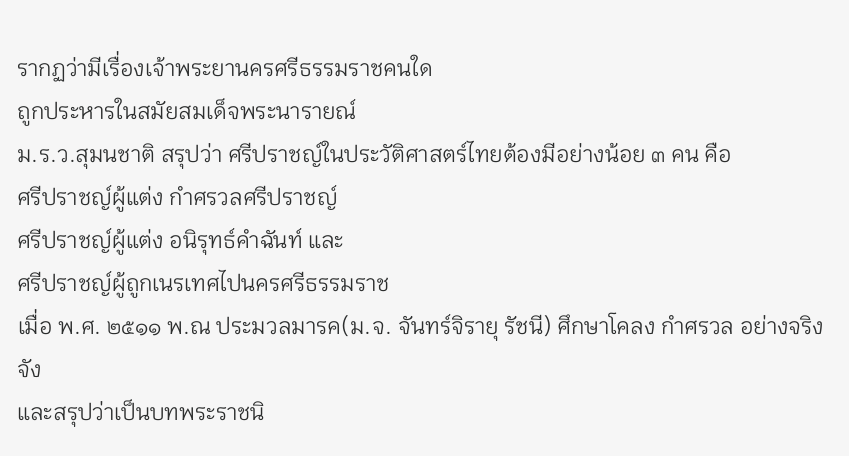รากฏว่ามีเรื่องเจ้าพระยานครศรีธรรมราชคนใด
ถูกประหารในสมัยสมเด็จพระนารายณ์
ม.ร.ว.สุมนชาติ สรุปว่า ศรีปราชญ์ในประวัติศาสตร์ไทยต้องมีอย่างน้อย ๓ คน คือ
ศรีปราชญ์ผู้แต่ง กำศรวลศรีปราชญ์
ศรีปราชญ์ผู้แต่ง อนิรุทธ์คำฉันท์ และ
ศรีปราชญ์ผู้ถูกเนรเทศไปนครศรีธรรมราช
เมื่อ พ.ศ. ๒๕๑๑ พ.ณ ประมวลมารค(ม.จ. จันทร์จิรายุ รัชนี) ศึกษาโคลง กำศรวล อย่างจริงจัง
และสรุปว่าเป็นบทพระราชนิ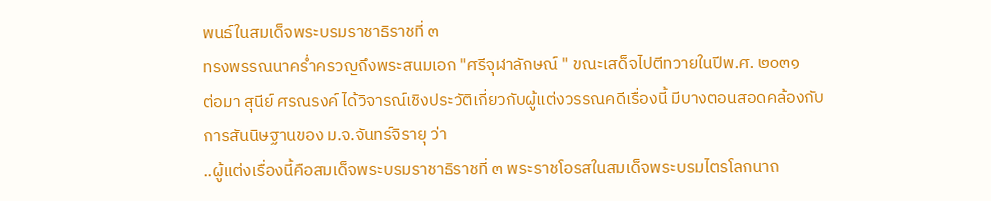พนธ์ในสมเด็จพระบรมราชาธิราชที่ ๓
ทรงพรรณนาคร่ำครวญถึงพระสนมเอก "ศรีจุฬาลักษณ์ " ขณะเสด็จไปตีทวายในปีพ.ศ. ๒๐๓๑
ต่อมา สุนีย์ ศรณรงค์ ได้วิจารณ์เชิงประวัติเกี่ยวกับผู้แต่งวรรณคดีเรื่องนี้ มีบางตอนสอดคล้องกับ
การสันนิษฐานของ ม.จ.จันทร์จิรายุ ว่า
..ผู้แต่งเรื่องนี้คือสมเด็จพระบรมราชาธิราชที่ ๓ พระราชโอรสในสมเด็จพระบรมไตรโลกนาถ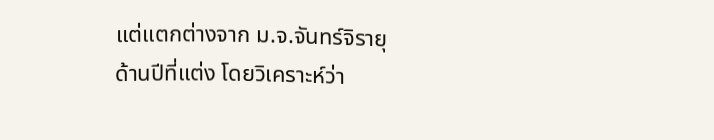แต่แตกต่างจาก ม.จ.จันทร์จิรายุ ด้านปีที่แต่ง โดยวิเคราะห์ว่า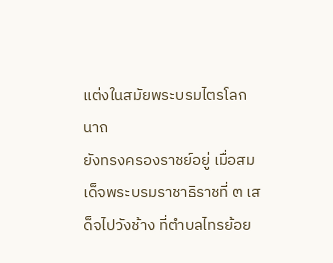แต่งในสมัยพระบรมไตรโลกนาถ
ยังทรงครองราชย์อยู่ เมื่อสมเด็จพระบรมราชาธิราชที่ ๓ เสด็จไปวังช้าง ที่ตำบลไทรย้อย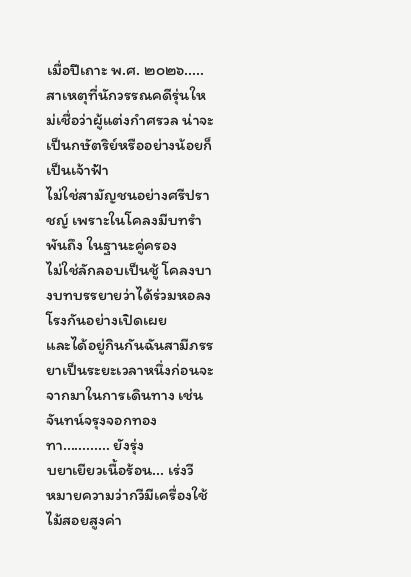เมื่อปีเถาะ พ.ศ. ๒๐๒๖.....
สาเหตุที่นักวรรณคดีรุ่นใหม่เชื่อว่าผู้แต่งกำศรวล น่าจะเป็นกษัตริย์หรืออย่างน้อยก็เป็นเจ้าฟ้า
ไม่ใช่สามัญชนอย่างศรีปราชญ์ เพราะในโคลงมีบทรำพันถึง ในฐานะคู่ครอง
ไม่ใช่ลักลอบเป็นชู้ โคลงบางบทบรรยายว่าได้ร่วมหอลงโรงกันอย่างเปิดเผย
และได้อยู่กินกันฉันสามีภรรยาเป็นระยะเวลาหนึ่งก่อนจะจากมาในการเดินทาง เช่น
จันทน์จรุงจอกทองทา............ ยังรุ่ง
บยาเยียวเนื้อร้อน... เร่งวี
หมายความว่ากวีมีเครื่องใช้ไม้สอยสูงค่า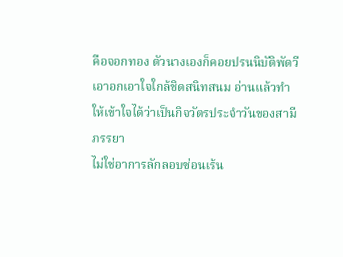คือจอกทอง ตัวนางเองก็คอยปรนนิบัติพัดวี
เอาอกเอาใจใกล้ชิดสนิทสนม อ่านแล้วทำให้เข้าใจได้ว่าเป็นกิจวัตรประจำวันของสามีภรรยา
ไม่ใช่อาการลักลอบซ่อนเร้น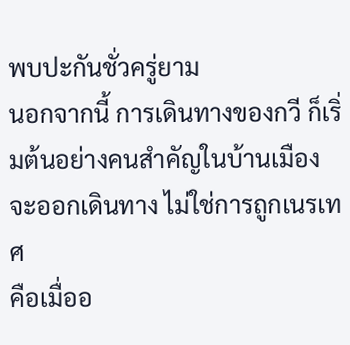พบปะกันชั่วครู่ยาม
นอกจากนี้ การเดินทางของกวี ก็เริ่มต้นอย่างคนสำคัญในบ้านเมืองจะออกเดินทาง ไม่ใช่การถูกเนรเทศ
คือเมื่ออ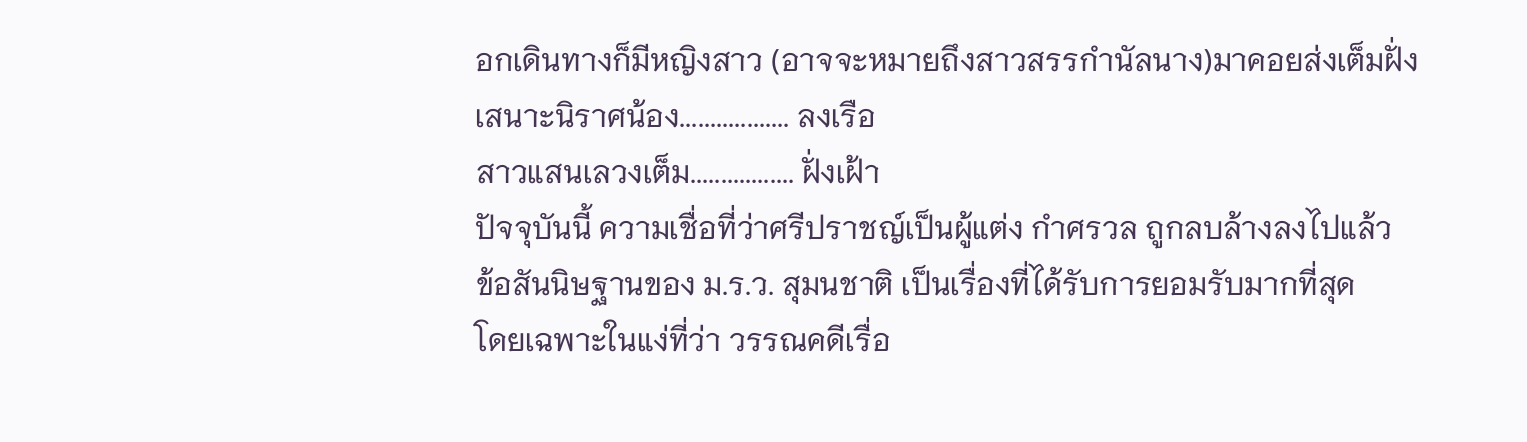อกเดินทางก็มีหญิงสาว (อาจจะหมายถึงสาวสรรกำนัลนาง)มาคอยส่งเต็มฝั่ง
เสนาะนิราศน้อง.................. ลงเรือ
สาวแสนเลวงเต็ม................. ฝั่งเฝ้า
ปัจจุบันนี้ ความเชื่อที่ว่าศรีปราชญ์เป็นผู้แต่ง กำศรวล ถูกลบล้างลงไปแล้ว
ข้อสันนิษฐานของ ม.ร.ว. สุมนชาติ เป็นเรื่องที่ได้รับการยอมรับมากที่สุด
โดยเฉพาะในแง่ที่ว่า วรรณคดีเรื่อ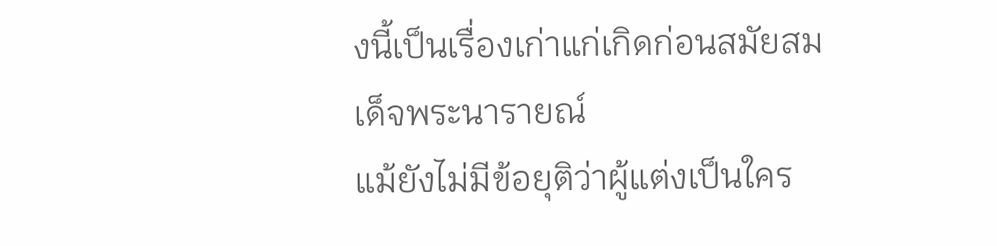งนี้เป็นเรื่องเก่าแก่เกิดก่อนสมัยสมเด็จพระนารายณ์
แม้ยังไม่มีข้อยุติว่าผู้แต่งเป็นใคร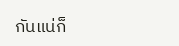กันแน่ก็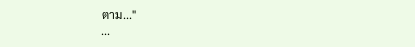ตาม..."
...